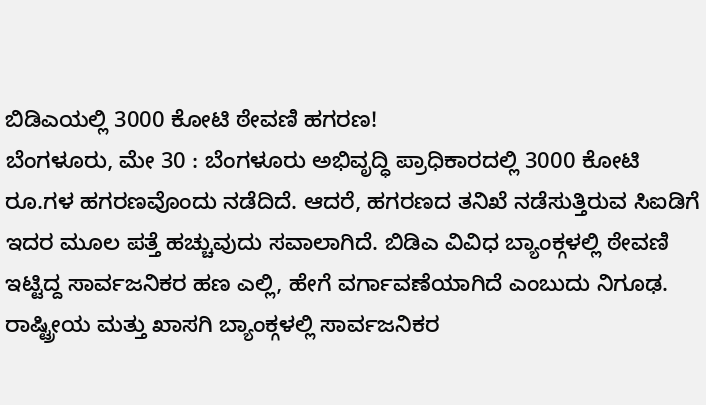ಬಿಡಿಎಯಲ್ಲಿ 3000 ಕೋಟಿ ಠೇವಣಿ ಹಗರಣ!
ಬೆಂಗಳೂರು, ಮೇ 30 : ಬೆಂಗಳೂರು ಅಭಿವೃದ್ಧಿ ಪ್ರಾಧಿಕಾರದಲ್ಲಿ 3000 ಕೋಟಿ ರೂ.ಗಳ ಹಗರಣವೊಂದು ನಡೆದಿದೆ. ಆದರೆ, ಹಗರಣದ ತನಿಖೆ ನಡೆಸುತ್ತಿರುವ ಸಿಐಡಿಗೆ ಇದರ ಮೂಲ ಪತ್ತೆ ಹಚ್ಚುವುದು ಸವಾಲಾಗಿದೆ. ಬಿಡಿಎ ವಿವಿಧ ಬ್ಯಾಂಕ್ಗಳಲ್ಲಿ ಠೇವಣಿ ಇಟ್ಟಿದ್ದ ಸಾರ್ವಜನಿಕರ ಹಣ ಎಲ್ಲಿ, ಹೇಗೆ ವರ್ಗಾವಣೆಯಾಗಿದೆ ಎಂಬುದು ನಿಗೂಢ.
ರಾಷ್ಟ್ರೀಯ ಮತ್ತು ಖಾಸಗಿ ಬ್ಯಾಂಕ್ಗಳಲ್ಲಿ ಸಾರ್ವಜನಿಕರ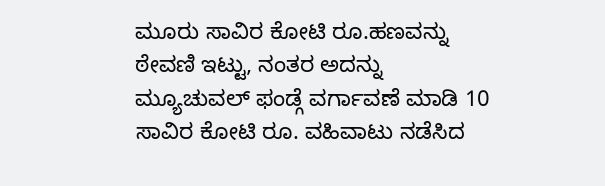ಮೂರು ಸಾವಿರ ಕೋಟಿ ರೂ.ಹಣವನ್ನು ಠೇವಣಿ ಇಟ್ಟು, ನಂತರ ಅದನ್ನು ಮ್ಯೂಚುವಲ್ ಫಂಡ್ಗೆ ವರ್ಗಾವಣೆ ಮಾಡಿ 10 ಸಾವಿರ ಕೋಟಿ ರೂ. ವಹಿವಾಟು ನಡೆಸಿದ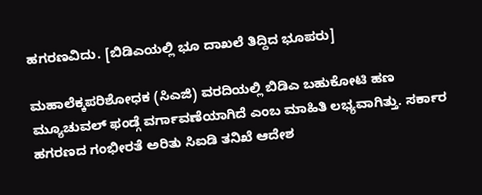ಹಗರಣವಿದು. [ಬಿಡಿಎಯಲ್ಲಿ ಭೂ ದಾಖಲೆ ತಿದ್ದಿದ ಭೂಪರು]

ಮಹಾಲೆಕ್ಕಪರಿಶೋಧಕ (ಸಿಎಜಿ) ವರದಿಯಲ್ಲಿ ಬಿಡಿಎ ಬಹುಕೋಟಿ ಹಣ ಮ್ಯೂಚುವಲ್ ಫಂಡ್ಗೆ ವರ್ಗಾವಣೆಯಾಗಿದೆ ಎಂಬ ಮಾಹಿತಿ ಲಭ್ಯವಾಗಿತ್ತು. ಸರ್ಕಾರ ಹಗರಣದ ಗಂಭೀರತೆ ಅರಿತು ಸಿಐಡಿ ತನಿಖೆ ಆದೇಶ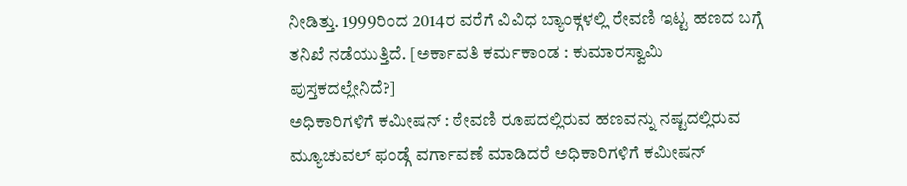ನೀಡಿತ್ತು. 1999ರಿಂದ 2014ರ ವರೆಗೆ ವಿವಿಧ ಬ್ಯಾಂಕ್ಗಳಲ್ಲಿ ರೇವಣಿ ಇಟ್ಟ ಹಣದ ಬಗ್ಗೆ ತನಿಖೆ ನಡೆಯುತ್ತಿದೆ. [ಅರ್ಕಾವತಿ ಕರ್ಮಕಾಂಡ : ಕುಮಾರಸ್ವಾಮಿ ಪುಸ್ತಕದಲ್ಲೇನಿದೆ?]
ಅಧಿಕಾರಿಗಳಿಗೆ ಕಮೀಷನ್ : ಠೇವಣಿ ರೂಪದಲ್ಲಿರುವ ಹಣವನ್ನು ನಷ್ಟದಲ್ಲಿರುವ ಮ್ಯೂಚುವಲ್ ಫಂಡ್ಗೆ ವರ್ಗಾವಣೆ ಮಾಡಿದರೆ ಅಧಿಕಾರಿಗಳಿಗೆ ಕಮೀಷನ್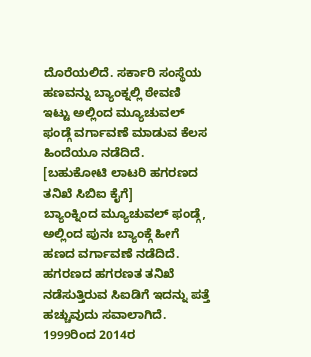ದೊರೆಯಲಿದೆ. ಸರ್ಕಾರಿ ಸಂಸ್ಥೆಯ ಹಣವನ್ನು ಬ್ಯಾಂಕ್ನಲ್ಲಿ ಠೇವಣಿ ಇಟ್ಟು ಅಲ್ಲಿಂದ ಮ್ಯೂಚುವಲ್ ಫಂಡ್ಗೆ ವರ್ಗಾವಣೆ ಮಾಡುವ ಕೆಲಸ ಹಿಂದೆಯೂ ನಡೆದಿದೆ. [ಬಹುಕೋಟಿ ಲಾಟರಿ ಹಗರಣದ ತನಿಖೆ ಸಿಬಿಐ ಕೈಗೆ]
ಬ್ಯಾಂಕ್ನಿಂದ ಮ್ಯೂಚುವಲ್ ಫಂಡ್ಗೆ, ಅಲ್ಲಿಂದ ಪುನಃ ಬ್ಯಾಂಕ್ಗೆ ಹೀಗೆ ಹಣದ ವರ್ಗಾವಣೆ ನಡೆದಿದೆ. ಹಗರಣದ ಹಗರಣತ ತನಿಖೆ ನಡೆಸುತ್ತಿರುವ ಸಿಐಡಿಗೆ ಇದನ್ನು ಪತ್ತೆ ಹಚ್ಚುವುದು ಸವಾಲಾಗಿದೆ. 1999ರಿಂದ 2014ರ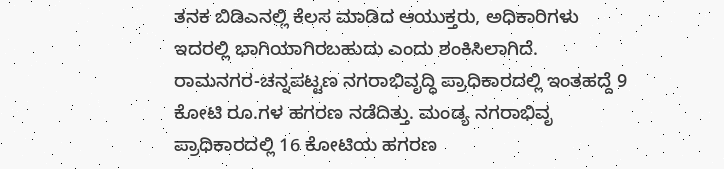ತನಕ ಬಿಡಿಎನಲ್ಲಿ ಕೆಲಸ ಮಾಡಿದ ಆಯುಕ್ತರು, ಅಧಿಕಾರಿಗಳು ಇದರಲ್ಲಿ ಭಾಗಿಯಾಗಿರಬಹುದು ಎಂದು ಶಂಕಿಸಿಲಾಗಿದೆ.
ರಾಮನಗರ-ಚನ್ನಪಟ್ಟಣ ನಗರಾಭಿವೃದ್ಧಿ ಪ್ರಾಧಿಕಾರದಲ್ಲಿ ಇಂತಹದ್ದೆ 9 ಕೋಟಿ ರೂ.ಗಳ ಹಗರಣ ನಡೆದಿತ್ತು. ಮಂಡ್ಯ ನಗರಾಭಿವೃ ಪ್ರಾಧಿಕಾರದಲ್ಲಿ 16 ಕೋಟಿಯ ಹಗರಣ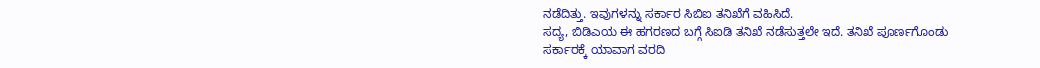ನಡೆದಿತ್ತು. ಇವುಗಳನ್ನು ಸರ್ಕಾರ ಸಿಬಿಐ ತನಿಖೆಗೆ ವಹಿಸಿದೆ.
ಸದ್ಯ, ಬಿಡಿಎಯ ಈ ಹಗರಣದ ಬಗ್ಗೆ ಸಿಐಡಿ ತನಿಖೆ ನಡೆಸುತ್ತಲೇ ಇದೆ. ತನಿಖೆ ಪೂರ್ಣಗೊಂಡು ಸರ್ಕಾರಕ್ಕೆ ಯಾವಾಗ ವರದಿ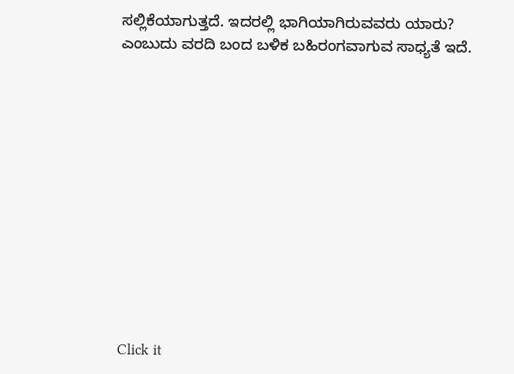ಸಲ್ಲಿಕೆಯಾಗುತ್ತದೆ. ಇದರಲ್ಲಿ ಭಾಗಿಯಾಗಿರುವವರು ಯಾರು? ಎಂಬುದು ವರದಿ ಬಂದ ಬಳಿಕ ಬಹಿರಂಗವಾಗುವ ಸಾಧ್ಯತೆ ಇದೆ.












Click it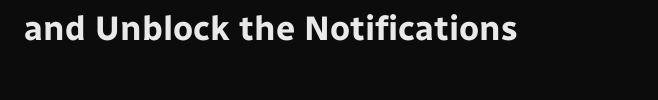and Unblock the Notifications